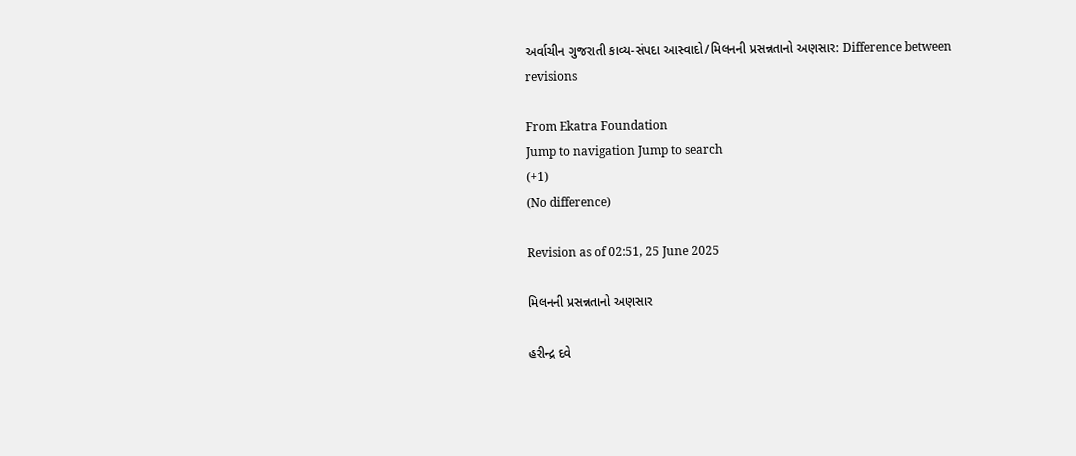અર્વાચીન ગુજરાતી કાવ્ય-સંપદા આસ્વાદો/મિલનની પ્રસન્નતાનો અણસાર: Difference between revisions

From Ekatra Foundation
Jump to navigation Jump to search
(+1)
(No difference)

Revision as of 02:51, 25 June 2025

મિલનની પ્રસન્નતાનો અણસાર

હરીન્દ્ર દવે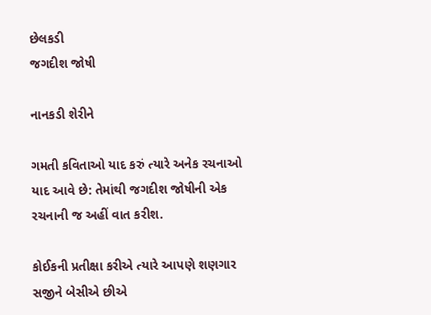છેલકડી
જગદીશ જોષી

નાનકડી શેરીને

ગમતી કવિતાઓ યાદ કરું ત્યારે અનેક રચનાઓ યાદ આવે છે: તેમાંથી જગદીશ જોષીની એક રચનાની જ અહીં વાત કરીશ.

કોઈકની પ્રતીક્ષા કરીએ ત્યારે આપણે શણગાર સજીને બેસીએ છીએ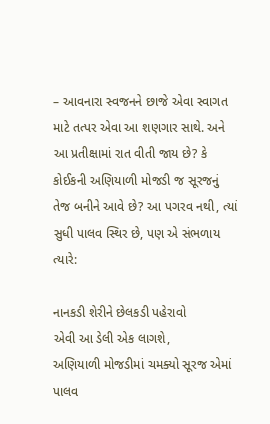– આવનારા સ્વજનને છાજે એવા સ્વાગત માટે તત્પર એવા આ શણગાર સાથે. અને આ પ્રતીક્ષામાં રાત વીતી જાય છે? કે કોઈકની અણિયાળી મોજડી જ સૂરજનું તેજ બનીને આવે છે? આ પગરવ નથી, ત્યાં સુધી પાલવ સ્થિર છે, પણ એ સંભળાય ત્યારે:

નાનકડી શેરીને છેલકડી પહેરાવો
એવી આ ડેલી એક લાગશે,
અણિયાળી મોજડીમાં ચમક્યો સૂરજ એમાં
પાલવ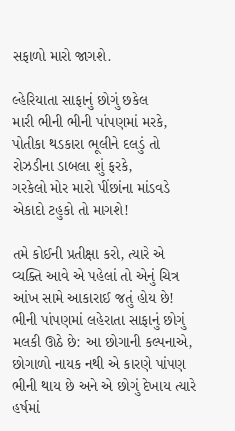સફાળો મારો જાગશે.

લ્હેરિયાતા સાફાનું છોગું છકેલ
મારી ભીની ભીની પાંપણમાં મરકે,
પોતીકા થડકારા ભૂલીને દલડું તો
રોઝડીના ડાબલા શું ફરકે,
ગરકેલો મોર મારો પીંછાંના માંડવડે
એકાદો ટહુકો તો માગશે!

તમે કોઈની પ્રતીક્ષા કરો, ત્યારે એ વ્યક્તિ આવે એ પહેલાં તો એનું ચિત્ર આંખ સામે આકારાઈ જતું હોય છે! ભીની પાંપણમાં લહેરાતા સાફાનું છોગું મલકી ઊઠે છે: આ છોગાની કલ્પનાએ, છોગાળો નાયક નથી એ કારણે પાંપણ ભીની થાય છે અને એ છોગું દેખાય ત્યારે હર્ષમાં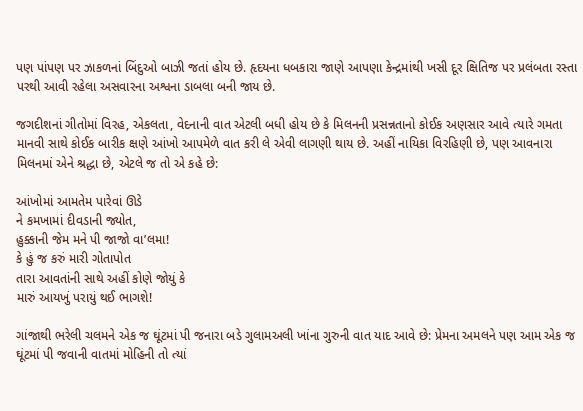પણ પાંપણ પર ઝાકળનાં બિંદુઓ બાઝી જતાં હોય છે. હૃદયના ધબકારા જાણે આપણા કેન્દ્રમાંથી ખસી દૂર ક્ષિતિજ પર પ્રલંબતા રસ્તા પરથી આવી રહેલા અસવારના અશ્વના ડાબલા બની જાય છે.

જગદીશનાં ગીતોમાં વિરહ, એકલતા, વેદનાની વાત એટલી બધી હોય છે કે મિલનની પ્રસન્નતાનો કોઈક અણસાર આવે ત્યારે ગમતા માનવી સાથે કોઈક બારીક ક્ષણે આંખો આપમેળે વાત કરી લે એવી લાગણી થાય છે. અહીં નાયિકા વિરહિણી છે, પણ આવનારા મિલનમાં એને શ્રદ્ધા છે, એટલે જ તો એ કહે છે:

આંખોમાં આમતેમ પારેવાં ઊડે
ને કમખામાં દીવડાની જ્યોત,
હુક્કાની જેમ મને પી જાજો વા’લમા!
કે હું જ કરું મારી ગોતાપોત
તારા આવતાંની સાથે અહીં કોણે જોયું કે
મારું આયખું પરાયું થઈ ભાગશે!

ગાંજાથી ભરેલી ચલમને એક જ ઘૂંટમાં પી જનારા બડે ગુલામઅલી ખાંના ગુરુની વાત યાદ આવે છે: પ્રેમના અમલને પણ આમ એક જ ઘૂંટમાં પી જવાની વાતમાં મોહિની તો ત્યાં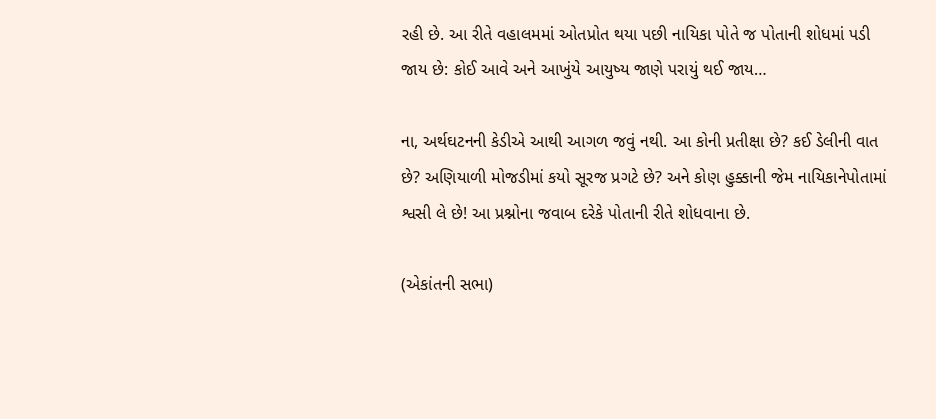રહી છે. આ રીતે વહાલમમાં ઓતપ્રોત થયા પછી નાયિકા પોતે જ પોતાની શોધમાં પડી જાય છે: કોઈ આવે અને આખુંયે આયુષ્ય જાણે પરાયું થઈ જાય…

ના, અર્થઘટનની કેડીએ આથી આગળ જવું નથી. આ કોની પ્રતીક્ષા છે? કઈ ડેલીની વાત છે? અણિયાળી મોજડીમાં કયો સૂરજ પ્રગટે છે? અને કોણ હુક્કાની જેમ નાયિકાનેપોતામાં શ્વસી લે છે! આ પ્રશ્નોના જવાબ દરેકે પોતાની રીતે શોધવાના છે.

(એકાંતની સભા)